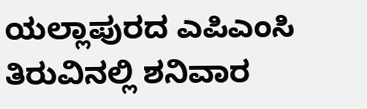ಯಲ್ಲಾಪುರದ ಎಪಿಎಂಸಿ ತಿರುವಿನಲ್ಲಿ ಶನಿವಾರ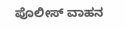ಪೊಲೀಸ್ ವಾಹನ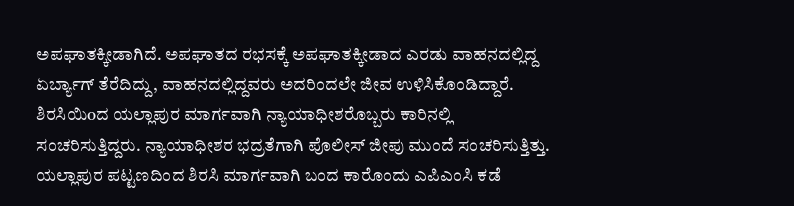ಅಪಘಾತಕ್ಕೀಡಾಗಿದೆ. ಅಪಘಾತದ ರಭಸಕ್ಕೆ ಅಪಘಾತಕ್ಕೀಡಾದ ಎರಡು ವಾಹನದಲ್ಲಿದ್ದ ಏರ್ಬ್ಯಾಗ್ ತೆರೆದಿದ್ದು, ವಾಹನದಲ್ಲಿದ್ದವರು ಅದರಿಂದಲೇ ಜೀವ ಉಳಿಸಿಕೊಂಡಿದ್ದಾರೆ.
ಶಿರಸಿಯಿoದ ಯಲ್ಲಾಪುರ ಮಾರ್ಗವಾಗಿ ನ್ಯಾಯಾಧೀಶರೊಬ್ಬರು ಕಾರಿನಲ್ಲಿ ಸಂಚರಿಸುತ್ತಿದ್ದರು. ನ್ಯಾಯಾಧೀಶರ ಭದ್ರತೆಗಾಗಿ ಪೊಲೀಸ್ ಜೀಪು ಮುಂದೆ ಸಂಚರಿಸುತ್ತಿತ್ತು. ಯಲ್ಲಾಪುರ ಪಟ್ಟಣದಿಂದ ಶಿರಸಿ ಮಾರ್ಗವಾಗಿ ಬಂದ ಕಾರೊಂದು ಎಪಿಎಂಸಿ ಕಡೆ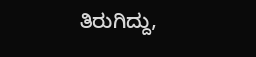ತಿರುಗಿದ್ದು,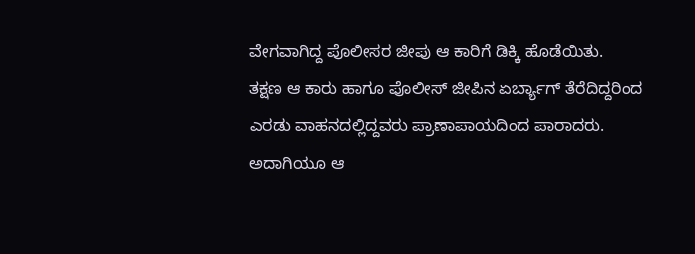ವೇಗವಾಗಿದ್ದ ಪೊಲೀಸರ ಜೀಪು ಆ ಕಾರಿಗೆ ಡಿಕ್ಕಿ ಹೊಡೆಯಿತು.
ತಕ್ಷಣ ಆ ಕಾರು ಹಾಗೂ ಪೊಲೀಸ್ ಜೀಪಿನ ಏರ್ಬ್ಯಾಗ್ ತೆರೆದಿದ್ದರಿಂದ ಎರಡು ವಾಹನದಲ್ಲಿದ್ದವರು ಪ್ರಾಣಾಪಾಯದಿಂದ ಪಾರಾದರು. ಅದಾಗಿಯೂ ಆ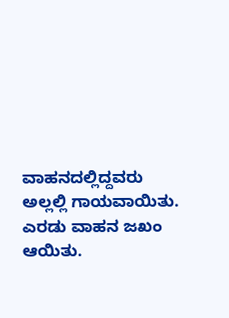ವಾಹನದಲ್ಲಿದ್ದವರು ಅಲ್ಲಲ್ಲಿ ಗಾಯವಾಯಿತು. ಎರಡು ವಾಹನ ಜಖಂ ಆಯಿತು.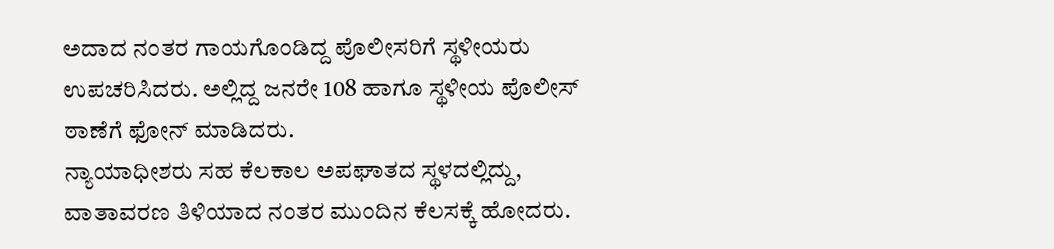ಅದಾದ ನಂತರ ಗಾಯಗೊಂಡಿದ್ದ ಪೊಲೀಸರಿಗೆ ಸ್ಥಳೀಯರು ಉಪಚರಿಸಿದರು. ಅಲ್ಲಿದ್ದ ಜನರೇ 108 ಹಾಗೂ ಸ್ಥಳೀಯ ಪೊಲೀಸ್ ಠಾಣೆಗೆ ಫೋನ್ ಮಾಡಿದರು.
ನ್ಯಾಯಾಧೀಶರು ಸಹ ಕೆಲಕಾಲ ಅಪಘಾತದ ಸ್ಥಳದಲ್ಲಿದ್ದು, ವಾತಾವರಣ ತಿಳಿಯಾದ ನಂತರ ಮುಂದಿನ ಕೆಲಸಕ್ಕೆ ಹೋದರು.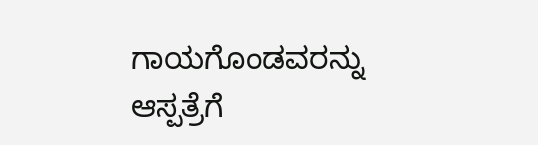ಗಾಯಗೊಂಡವರನ್ನು ಆಸ್ಪತ್ರೆಗೆ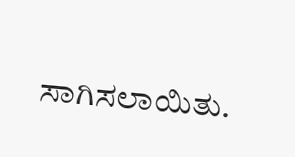ಸಾಗಿಸಲಾಯಿತು.